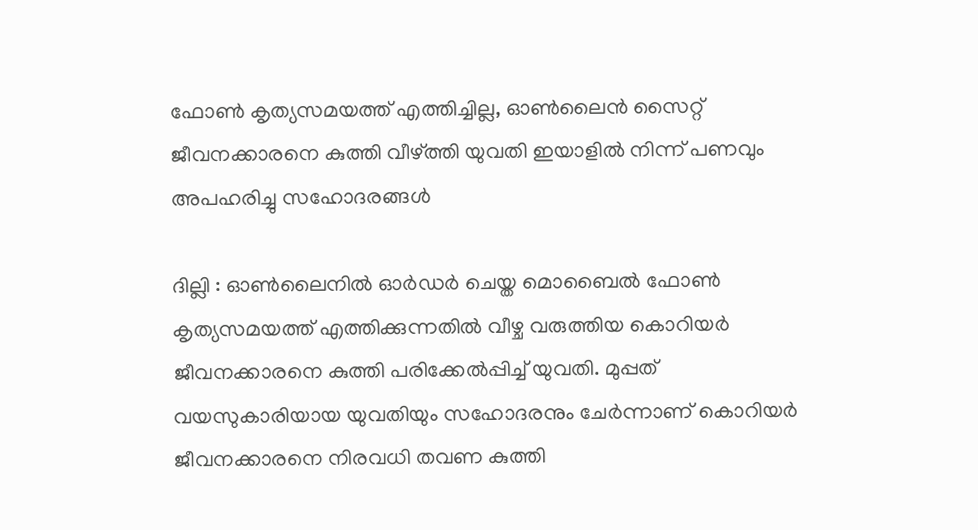ഫോണ്‍ കൃത്യസമയത്ത് എത്തിച്ചില്ല, ഓണ്‍ലൈന്‍ സൈറ്റ് ജീവനക്കാരനെ കുത്തി വീഴ്ത്തി യുവതി ഇയാളില്‍ നിന്ന് പണവും അപഹരിച്ചു സഹോദരങ്ങള്‍

ദില്ലി : ഓണ്‍ലൈനില്‍ ഓര്‍ഡര്‍ ചെയ്ത മൊബൈല്‍ ഫോണ്‍ കൃത്യസമയത്ത് എത്തിക്കുന്നതില്‍ വീഴ്ച വരുത്തിയ കൊറിയര്‍ ജീവനക്കാരനെ കുത്തി പരിക്കേല്‍പ്പിച്ച് യുവതി. മുപ്പത് വയസുകാരിയായ യുവതിയും സഹോദരനും ചേര്‍ന്നാണ് കൊറിയര്‍ ജീവനക്കാരനെ നിരവധി തവണ കുത്തി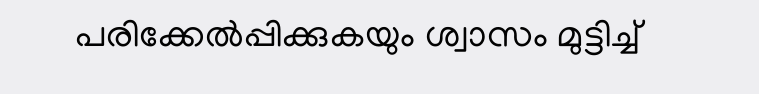പരിക്കേല്‍പ്പിക്കുകയും ശ്വാസം മുട്ടിച്ച്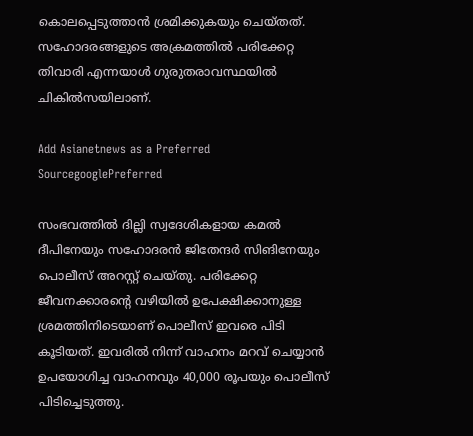കൊലപ്പെടുത്താന്‍ ശ്രമിക്കുകയും ചെയ്തത്. സഹോദരങ്ങളുടെ അക്രമത്തില്‍ പരിക്കേറ്റ തിവാരി എന്നയാള്‍ ഗുരുതരാവസ്ഥയില്‍ ചികില്‍സയിലാണ്.

Add Asianetnews as a Preferred SourcegooglePreferred

സംഭവത്തില്‍ ദില്ലി സ്വദേശികളായ കമല്‍ ദീപിനേയും സഹോദരന്‍ ജിതേന്ദര്‍ സിങിനേയും പൊലീസ് അറസ്റ്റ് ചെയ്തു. പരിക്കേറ്റ ജീവനക്കാരന്റെ വഴിയില്‍ ഉപേക്ഷിക്കാനുള്ള ശ്രമത്തിനിടെയാണ് പൊലീസ് ഇവരെ പിടി കൂടിയത്. ഇവരില്‍ നിന്ന് വാഹനം മറവ് ചെയ്യാന്‍ ഉപയോഗിച്ച വാഹനവും 40,000 രൂപയും പൊലീസ് പിടിച്ചെടുത്തു.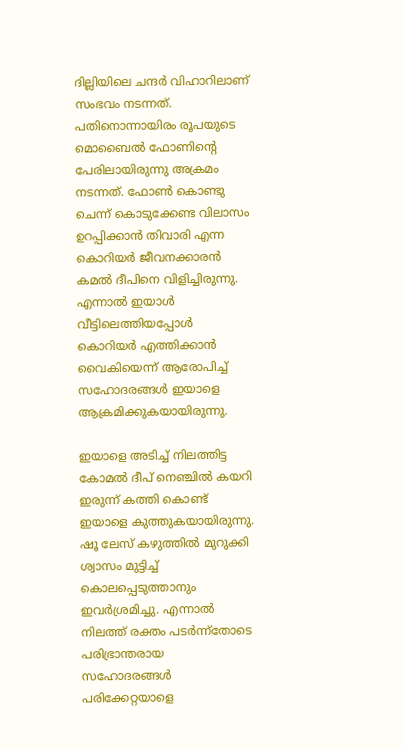ദില്ലിയിലെ ചന്ദര്‍ വിഹാറിലാണ് സംഭവം നടന്നത്. പതിനൊന്നായിരം രൂപയുടെ മൊബൈല്‍ ഫോണിന്റെ പേരിലായിരുന്നു അക്രമം നടന്നത്. ഫോണ്‍ കൊണ്ടു ചെന്ന് കൊടുക്കേണ്ട വിലാസം ഉറപ്പിക്കാന്‍ തിവാരി എന്ന കൊറിയര്‍ ജീവനക്കാരന്‍ കമല്‍ ദീപിനെ വിളിച്ചിരുന്നു. എന്നാല്‍ ഇയാള്‍ വീട്ടിലെത്തിയപ്പോള്‍ കൊറിയര്‍ എത്തിക്കാന്‍ വൈകിയെന്ന് ആരോപിച്ച് സഹോദരങ്ങള്‍ ഇയാളെ ആക്രമിക്കുകയായിരുന്നു.

ഇയാളെ അടിച്ച് നിലത്തിട്ട കോമല്‍ ദീപ് നെഞ്ചില്‍ കയറി ഇരുന്ന് കത്തി കൊണ്ട് ഇയാളെ കുത്തുകയായിരുന്നു. ഷൂ ലേസ് കഴുത്തില്‍ മുറുക്കി ശ്വാസം മുട്ടിച്ച് കൊലപ്പെടുത്താനും ഇവര്‍ശ്രമിച്ചു. എന്നാല്‍ നിലത്ത് രക്തം പടര്‍ന്ന്തോടെ പരിഭ്രാന്തരായ സഹോദരങ്ങള്‍ പരിക്കേറ്റയാളെ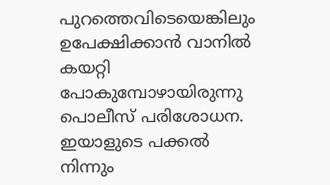പുറത്തെവിടെയെങ്കിലും ഉപേക്ഷിക്കാന്‍ വാനില്‍ കയറ്റി പോകുമ്പോഴായിരുന്നു പൊലീസ് പരിശോധന. ഇയാളുടെ പക്കല്‍ നിന്നും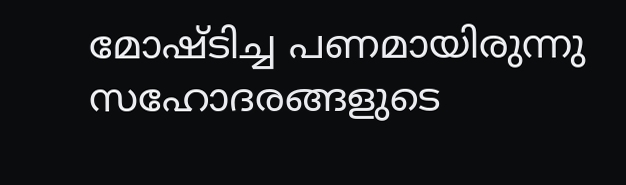മോഷ്ടിച്ച പണമായിരുന്നു സഹോദരങ്ങളുടെ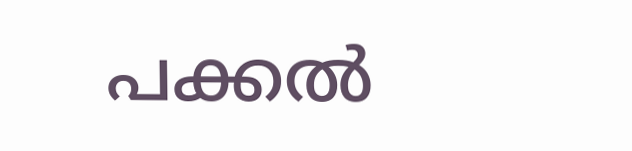പക്കല്‍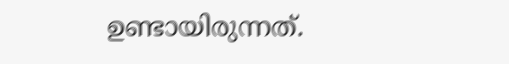ഉണ്ടായിരുന്നത്.